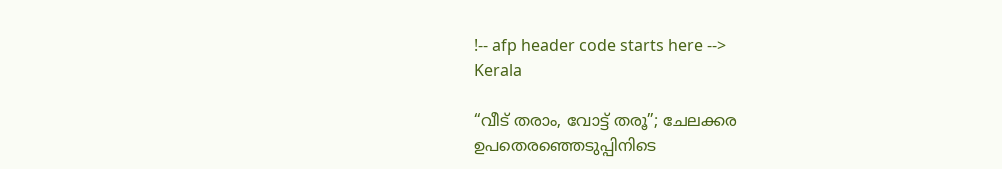!-- afp header code starts here -->
Kerala

“വീട് തരാം, വോട്ട് തരൂ”; ചേലക്കര ഉപതെരഞ്ഞെടുപ്പിനിടെ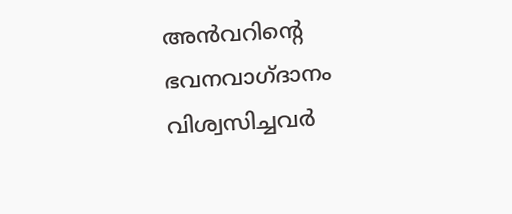അന്‍വറിന്റെ ഭവനവാഗ്‌ദാനം വിശ്വസിച്ചവർ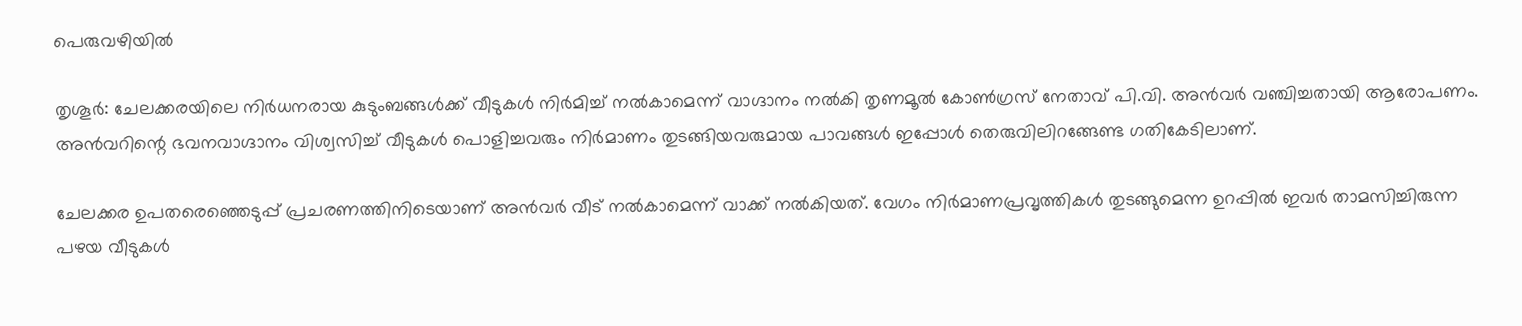പെരുവഴിയില്‍

തൃശൂർ: ചേലക്കരയിലെ നിർധനരായ കുടുംബങ്ങൾക്ക് വീടുകൾ നിർമിച്ച് നൽകാമെന്ന് വാഗ്ദാനം നൽകി തൃണമൂൽ കോൺഗ്രസ് നേതാവ് പി.വി. അൻവർ വഞ്ചിച്ചതായി ആരോപണം. അൻവറിന്റെ ഭവനവാഗ്ദാനം വിശ്വസിച്ച് വീടുകൾ പൊളിച്ചവരും നിർമാണം തുടങ്ങിയവരുമായ പാവങ്ങൾ ഇപ്പോൾ തെരുവിലിറങ്ങേണ്ട ഗതികേടിലാണ്.

ചേലക്കര ഉപതരെഞ്ഞെടുപ്പ് പ്രചരണത്തിനിടെയാണ് അൻവർ വീട് നൽകാമെന്ന് വാക്ക് നൽകിയത്. വേഗം നിർമാണപ്രവൃത്തികൾ തുടങ്ങുമെന്ന ഉറപ്പിൽ ഇവർ താമസിച്ചിരുന്ന പഴയ വീടുകൾ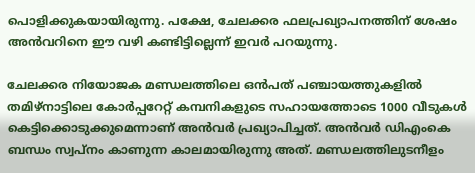പൊളിക്കുകയായിരുന്നു. പക്ഷേ, ചേലക്കര ഫലപ്രഖ്യാപനത്തിന് ശേഷം അൻവറിനെ ഈ വഴി കണ്ടിട്ടില്ലെന്ന് ഇവർ പറയുന്നു.

ചേലക്കര നിയോജക മണ്ഡലത്തിലെ ഒന്‍പത് പഞ്ചായത്തുകളിൽ തമിഴ്നാട്ടിലെ കോർപ്പറേറ്റ് കമ്പനികളുടെ സഹായത്തോടെ 1000 വീടുകൾ കെട്ടിക്കൊടുക്കുമെന്നാണ് അൻവർ പ്രഖ്യാപിച്ചത്. അൻവർ ഡിഎംകെ ബന്ധം സ്വപ്നം കാണുന്ന കാലമായിരുന്നു അത്. മണ്ഡലത്തിലുടനീളം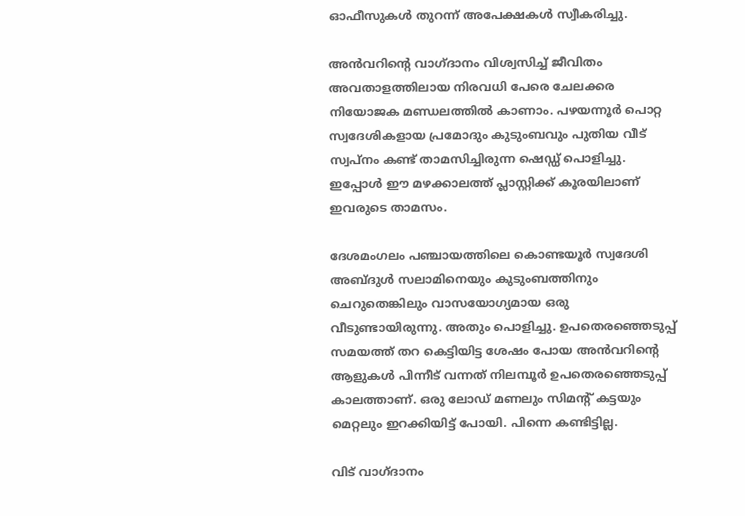ഓഫീസുകൾ തുറന്ന് അപേക്ഷകൾ സ്വീകരിച്ചു.

അന്‍വറിന്റെ വാഗ്ദാനം വിശ്വസിച്ച് ജീവിതം അവതാളത്തിലായ നിരവധി പേരെ ചേലക്കര നിയോജക മണ്ഡലത്തില്‍ കാണാം. പഴയന്നൂർ പൊറ്റ സ്വദേശികളായ പ്രമോദും കുടുംബവും പുതിയ വീട് സ്വപ്നം കണ്ട് താമസിച്ചിരുന്ന ഷെഡ്ഡ് പൊളിച്ചു. ഇപ്പോള്‍ ഈ മഴക്കാലത്ത് പ്ലാസ്റ്റിക്ക് കൂരയിലാണ് ഇവരുടെ താമസം.

ദേശമംഗലം പഞ്ചായത്തിലെ കൊണ്ടയൂർ സ്വദേശി അബ്ദുൾ സലാമിനെയും കുടുംബത്തിനും ചെറുതെങ്കിലും വാസയോഗ്യമായ ഒരു വീടുണ്ടായിരുന്നു. അതും പൊളിച്ചു. ഉപതെരഞ്ഞെടുപ്പ് സമയത്ത് തറ കെട്ടിയിട്ട ശേഷം പോയ അൻവറിന്റെ ആളുകൾ പിന്നീട് വന്നത് നിലമ്പൂർ ഉപതെരഞ്ഞെടുപ്പ് കാലത്താണ്. ഒരു ലോഡ് മണലും സിമൻ്റ് കട്ടയും മെറ്റലും ഇറക്കിയിട്ട് പോയി. പിന്നെ കണ്ടിട്ടില്ല.

വിട് വാഗ്ദാനം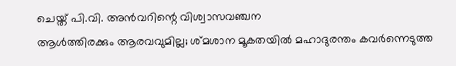ചെയ്ത് പി.വി. അന്‍വറിന്റെ വിശ്വാസവഞ്ചന
ആള്‍ത്തിരക്കും ആരവവുമില്ല; ശ്മശാന മൂകതയില്‍ മഹാദുരന്തം കവര്‍ന്നെടുത്ത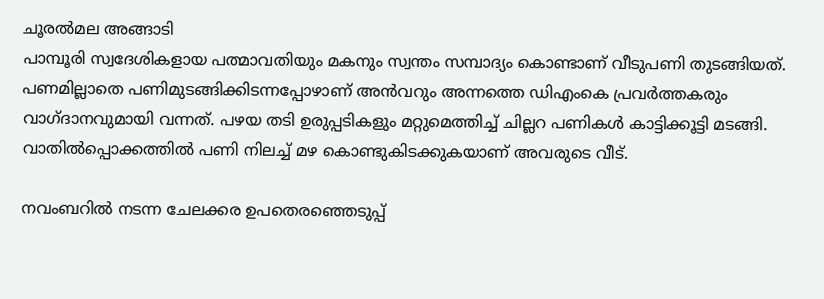ചൂരല്‍മല അങ്ങാടി
പാമ്പൂരി സ്വദേശികളായ പത്മാവതിയും മകനും സ്വന്തം സമ്പാദ്യം കൊണ്ടാണ് വീടുപണി തുടങ്ങിയത്. പണമില്ലാതെ പണിമുടങ്ങിക്കിടന്നപ്പോഴാണ് അൻവറും അന്നത്തെ ഡിഎംകെ പ്രവർത്തകരും വാഗ്ദാനവുമായി വന്നത്. പഴയ തടി ഉരുപ്പടികളും മറ്റുമെത്തിച്ച് ചില്ലറ പണികൾ കാട്ടിക്കൂട്ടി മടങ്ങി. വാതിൽപ്പൊക്കത്തിൽ പണി നിലച്ച് മഴ കൊണ്ടുകിടക്കുകയാണ് അവരുടെ വീട്.

നവംബറിൽ നടന്ന ചേലക്കര ഉപതെരഞ്ഞെടുപ്പ്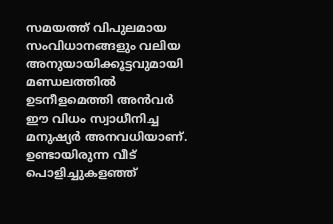സമയത്ത് വിപുലമായ സംവിധാനങ്ങളും വലിയ അനുയായിക്കൂട്ടവുമായി മണ്ഡലത്തിൽ ഉടനീളമെത്തി അൻവർ ഈ വിധം സ്വാധീനിച്ച മനുഷ്യർ അനവധിയാണ്. ഉണ്ടായിരുന്ന വീട് പൊളിച്ചുകളഞ്ഞ്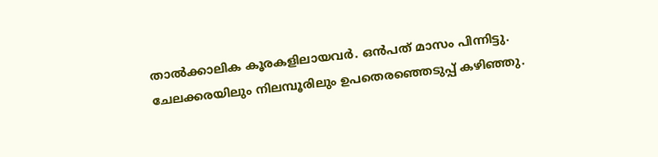താല്‍ക്കാലിക കൂരകളിലായവർ. ഒൻപത് മാസം പിന്നിട്ടു. ചേലക്കരയിലും നിലമ്പൂരിലും ഉപതെരഞ്ഞെടുപ്പ് കഴിഞ്ഞു.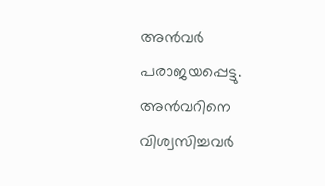അന്‍വർ പരാജയപ്പെട്ടു. അന്‍വറിനെ വിശ്വസിച്ചവർ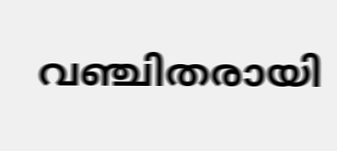വഞ്ചിതരായി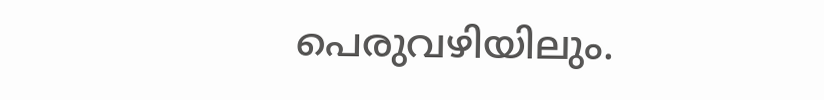പെരുവഴിയിലും.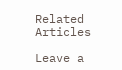Related Articles

Leave a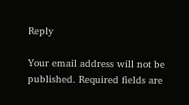Reply

Your email address will not be published. Required fields are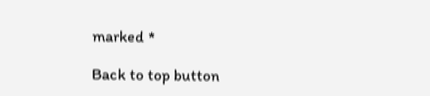marked *

Back to top button